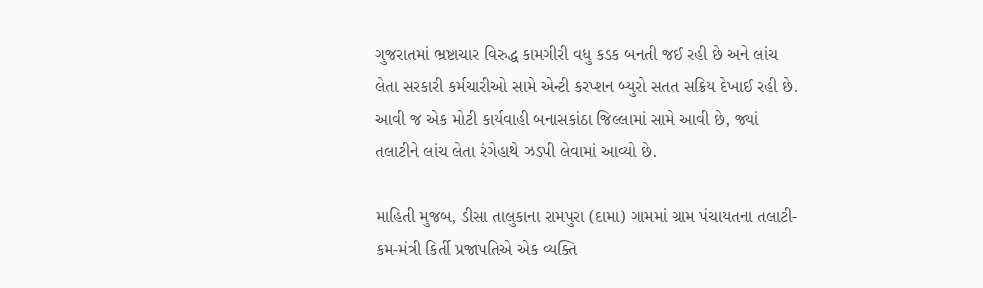ગુજરાતમાં ભ્રષ્ટાચાર વિરુદ્ધ કામગીરી વધુ કડક બનતી જઈ રહી છે અને લાંચ લેતા સરકારી કર્મચારીઓ સામે એન્ટી કરપ્શન બ્યુરો સતત સક્રિય દેખાઈ રહી છે. આવી જ એક મોટી કાર્યવાહી બનાસકાંઠા જિલ્લામાં સામે આવી છે, જ્યાં તલાટીને લાંચ લેતા રંગેહાથે ઝડપી લેવામાં આવ્યો છે.

માહિતી મુજબ, ડીસા તાલુકાના રામપુરા (દામા) ગામમાં ગ્રામ પંચાયતના તલાટી-કમ-મંત્રી કિર્તી પ્રજાપતિએ એક વ્યક્તિ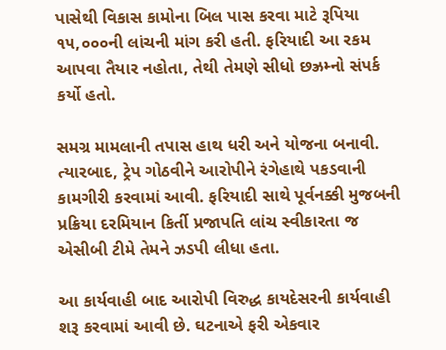પાસેથી વિકાસ કામોના બિલ પાસ કરવા માટે રૂપિયા ૧૫,૦૦૦ની લાંચની માંગ કરી હતી. ફરિયાદી આ રકમ આપવા તૈયાર નહોતા, તેથી તેમણે સીધો છઝ્રમ્નો સંપર્ક કર્યો હતો.

સમગ્ર મામલાની તપાસ હાથ ધરી અને યોજના બનાવી. ત્યારબાદ, ટ્રેપ ગોઠવીને આરોપીને રંગેહાથે પકડવાની કામગીરી કરવામાં આવી. ફરિયાદી સાથે પૂર્વનક્કી મુજબની પ્રક્રિયા દરમિયાન કિર્તી પ્રજાપતિ લાંચ સ્વીકારતા જ એસીબી ટીમે તેમને ઝડપી લીધા હતા.

આ કાર્યવાહી બાદ આરોપી વિરુદ્ધ કાયદેસરની કાર્યવાહી શરૂ કરવામાં આવી છે. ઘટનાએ ફરી એકવાર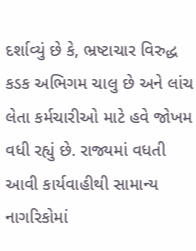દર્શાવ્યું છે કે, ભ્રષ્ટાચાર વિરુદ્ધ  કડક અભિગમ ચાલુ છે અને લાંચ લેતા કર્મચારીઓ માટે હવે જોખમ વધી રહ્યું છે. રાજ્યમાં વધતી આવી કાર્યવાહીથી સામાન્ય નાગરિકોમાં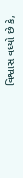વિશ્વાસ વધ્યો છે કે,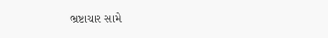ભ્રષ્ટાચાર સામે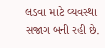લડવા માટે વ્યવસ્થા સજાગ બની રહી છે.